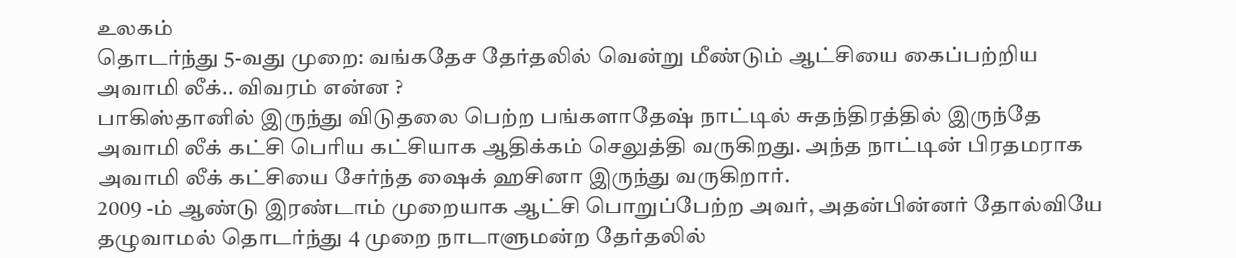உலகம்
தொடர்ந்து 5-வது முறை: வங்கதேச தேர்தலில் வென்று மீண்டும் ஆட்சியை கைப்பற்றிய அவாமி லீக்.. விவரம் என்ன ?
பாகிஸ்தானில் இருந்து விடுதலை பெற்ற பங்களாதேஷ் நாட்டில் சுதந்திரத்தில் இருந்தே அவாமி லீக் கட்சி பெரிய கட்சியாக ஆதிக்கம் செலுத்தி வருகிறது. அந்த நாட்டின் பிரதமராக அவாமி லீக் கட்சியை சேர்ந்த ஷைக் ஹசினா இருந்து வருகிறார்.
2009 -ம் ஆண்டு இரண்டாம் முறையாக ஆட்சி பொறுப்பேற்ற அவர், அதன்பின்னர் தோல்வியே தழுவாமல் தொடர்ந்து 4 முறை நாடாளுமன்ற தேர்தலில்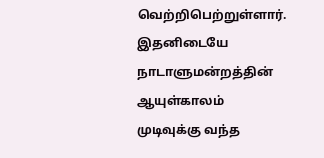வெற்றிபெற்றுள்ளார். இதனிடையே நாடாளுமன்றத்தின் ஆயுள்காலம் முடிவுக்கு வந்த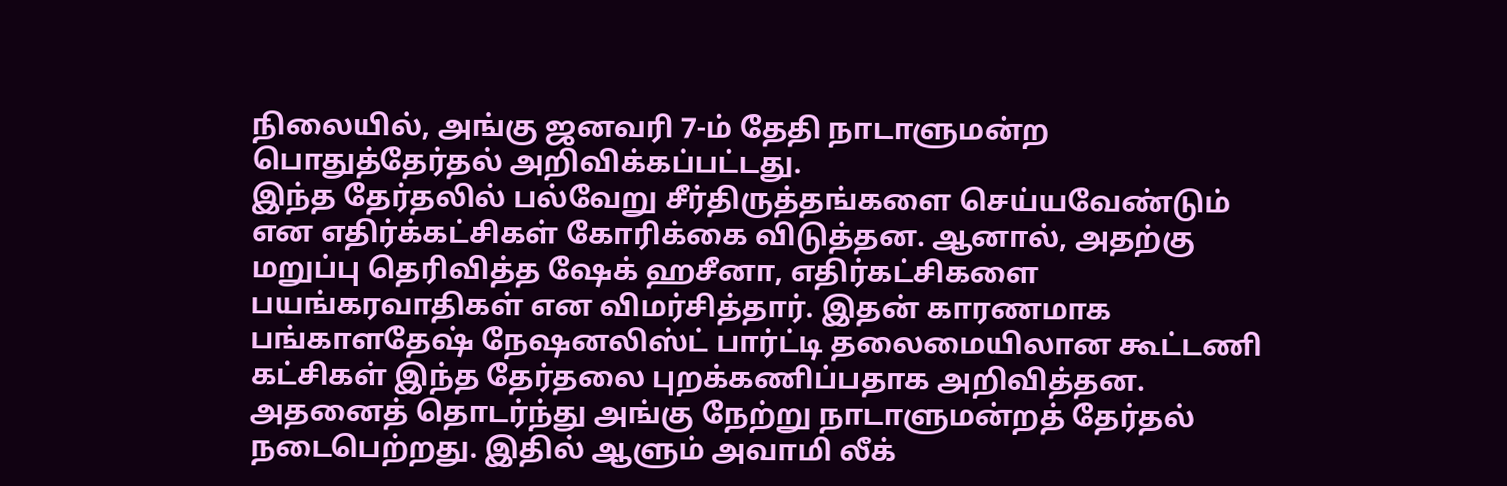நிலையில், அங்கு ஜனவரி 7-ம் தேதி நாடாளுமன்ற பொதுத்தேர்தல் அறிவிக்கப்பட்டது.
இந்த தேர்தலில் பல்வேறு சீர்திருத்தங்களை செய்யவேண்டும் என எதிர்க்கட்சிகள் கோரிக்கை விடுத்தன. ஆனால், அதற்கு மறுப்பு தெரிவித்த ஷேக் ஹசீனா, எதிர்கட்சிகளை பயங்கரவாதிகள் என விமர்சித்தார். இதன் காரணமாக பங்காளதேஷ் நேஷனலிஸ்ட் பார்ட்டி தலைமையிலான கூட்டணி கட்சிகள் இந்த தேர்தலை புறக்கணிப்பதாக அறிவித்தன.
அதனைத் தொடர்ந்து அங்கு நேற்று நாடாளுமன்றத் தேர்தல் நடைபெற்றது. இதில் ஆளும் அவாமி லீக்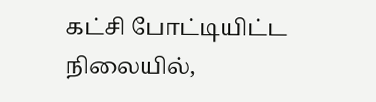கட்சி போட்டியிட்ட நிலையில்,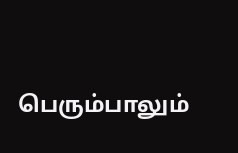பெரும்பாலும்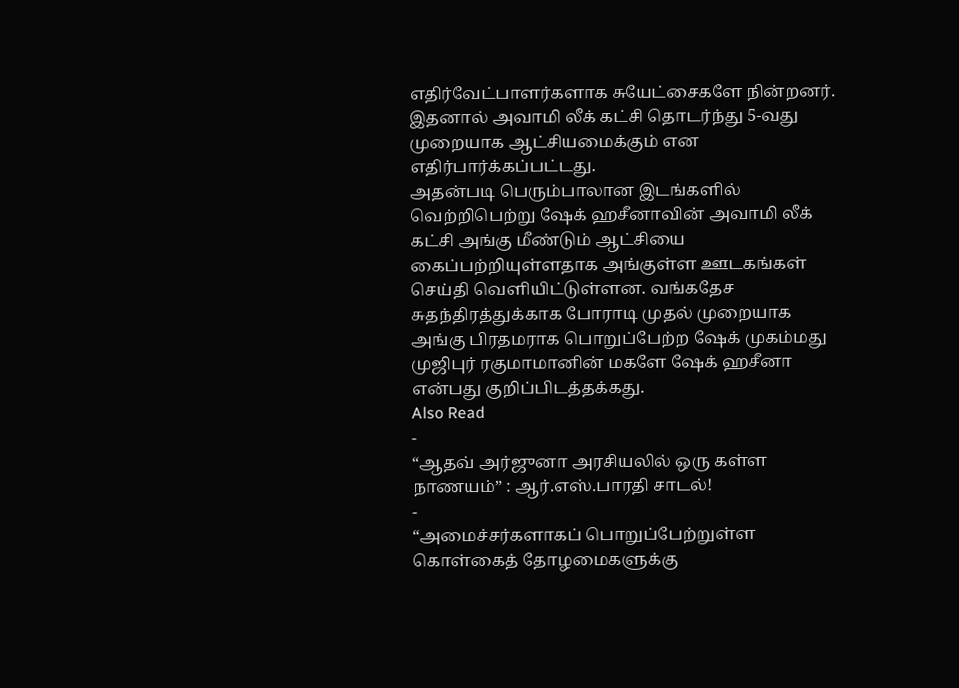எதிர்வேட்பாளர்களாக சுயேட்சைகளே நின்றனர். இதனால் அவாமி லீக் கட்சி தொடர்ந்து 5-வது முறையாக ஆட்சியமைக்கும் என எதிர்பார்க்கப்பட்டது.
அதன்படி பெரும்பாலான இடங்களில் வெற்றிபெற்று ஷேக் ஹசீனாவின் அவாமி லீக் கட்சி அங்கு மீண்டும் ஆட்சியை கைப்பற்றியுள்ளதாக அங்குள்ள ஊடகங்கள் செய்தி வெளியிட்டுள்ளன. வங்கதேச சுதந்திரத்துக்காக போராடி முதல் முறையாக அங்கு பிரதமராக பொறுப்பேற்ற ஷேக் முகம்மது முஜிபுர் ரகுமாமானின் மகளே ஷேக் ஹசீனா என்பது குறிப்பிடத்தக்கது.
Also Read
-
“ஆதவ் அர்ஜுனா அரசியலில் ஒரு கள்ள நாணயம்” : ஆர்.எஸ்.பாரதி சாடல்!
-
“அமைச்சர்களாகப் பொறுப்பேற்றுள்ள கொள்கைத் தோழமைகளுக்கு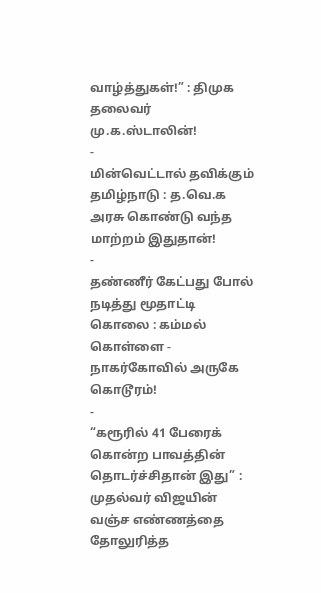வாழ்த்துகள்!” : திமுக தலைவர் மு.க.ஸ்டாலின்!
-
மின்வெட்டால் தவிக்கும் தமிழ்நாடு : த.வெ.க அரசு கொண்டு வந்த மாற்றம் இதுதான்!
-
தண்ணீர் கேட்பது போல் நடித்து மூதாட்டி கொலை : கம்மல் கொள்ளை - நாகர்கோவில் அருகே கொடூரம்!
-
“கரூரில் 41 பேரைக் கொன்ற பாவத்தின் தொடர்ச்சிதான் இது” : முதல்வர் விஜயின் வஞ்ச எண்ணத்தை தோலுரித்த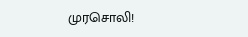முரசொலி!